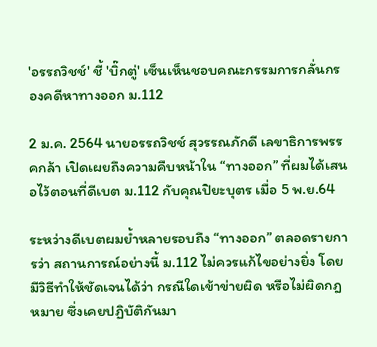'อรรถวิชช์' ชี้ 'บิ๊กตู่' เซ็นเห็นชอบคณะกรรมการกลั่นกรองคดีหาทางออก ม.112

2 ม.ค. 2564 นายอรรถวิชช์ สุวรรณภักดี เลขาธิการพรรคกล้า เปิดเผยถึงความคืบหน้าใน “ทางออก” ที่ผมได้เสนอไว้ตอนที่ดีเบต ม.112 กับคุณปิยะบุตร เมื่อ 5 พ.ย.64

ระหว่างดีเบตผมย้ำหลายรอบถึง “ทางออก” ตลอดรายการว่า สถานการณ์อย่างนี้ ม.112 ไม่ควรแก้ไขอย่างยิ่ง โดยมีวิธีทำให้ชัดเจนได้ว่า กรณีใดเข้าข่ายผิด หรือไม่ผิดกฎหมาย ซึ่งเคยปฏิบัติกันมา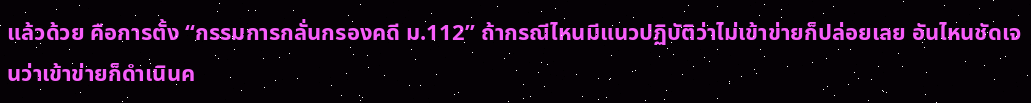แล้วด้วย คือการตั้ง “กรรมการกลั่นกรองคดี ม.112” ถ้ากรณีไหนมีแนวปฏิบัติว่าไม่เข้าข่ายก็ปล่อยเลย อันไหนชัดเจนว่าเข้าข่ายก็ดำเนินค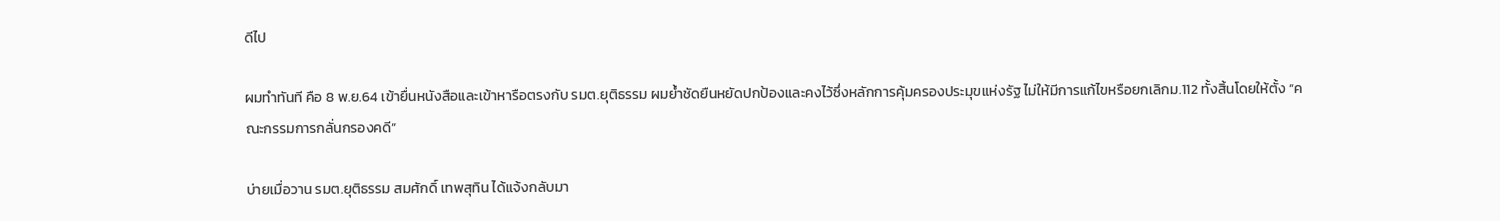ดีไป

ผมทำทันที คือ 8 พ.ย.64 เข้ายื่นหนังสือและเข้าหารือตรงกับ รมต.ยุติธรรม ผมย้ำชัดยืนหยัดปกป้องและคงไว้ซึ่งหลักการคุ้มครองประมุขแห่งรัฐ ไม่ให้มีการแก้ไขหรือยกเลิกม.112 ทั้งสิ้นโดยให้ตั้ง “คณะกรรมการกลั่นกรองคดี”

บ่ายเมื่อวาน รมต.ยุติธรรม สมศักดิ์ เทพสุทิน ได้แจ้งกลับมา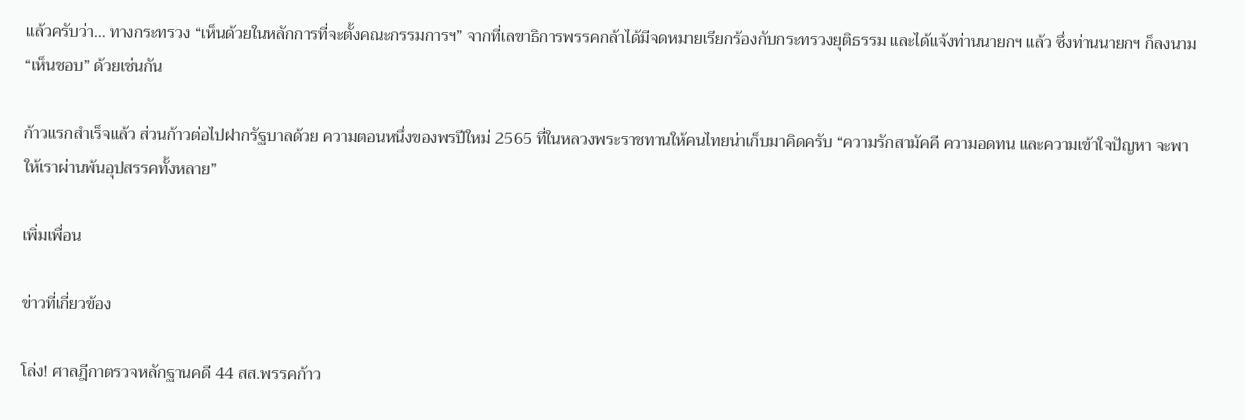แล้วครับว่า… ทางกระทรวง “เห็นด้วยในหลักการที่จะตั้งคณะกรรมการฯ” จากที่เลขาธิการพรรคกล้าได้มีจดหมายเรียกร้องกับกระทรวงยุติธรรม และได้แจ้งท่านนายกฯ แล้ว ซึ่งท่านนายกฯ ก็ลงนาม “เห็นชอบ” ด้วยเช่นกัน

ก้าวแรกสำเร็จแล้ว ส่วนก้าวต่อไปฝากรัฐบาลด้วย ความตอนหนึ่งของพรปีใหม่ 2565 ที่ในหลวงพระราชทานให้คนไทยน่าเก็บมาคิดครับ “ความรักสามัคคี ความอดทน และความเข้าใจปัญหา จะพาให้เราผ่านพ้นอุปสรรคทั้งหลาย”

เพิ่มเพื่อน

ข่าวที่เกี่ยวข้อง

โล่ง! ศาลฎีกาตรวจหลักฐานคดี 44 สส.พรรคก้าว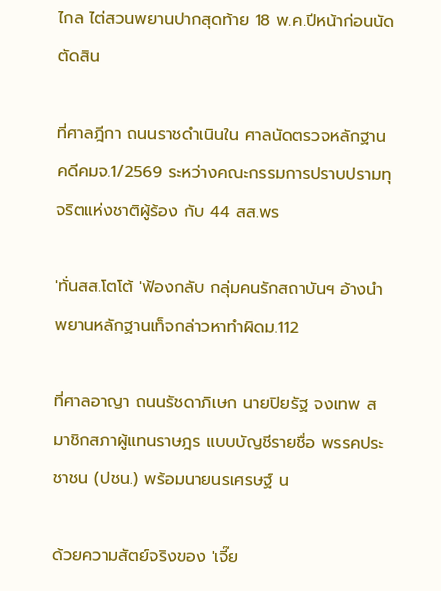ไกล ไต่สวนพยานปากสุดท้าย 18 พ.ค.ปีหน้าก่อนนัดตัดสิน

ที่ศาลฎีกา ถนนราชดำเนินใน ศาลนัดตรวจหลักฐานคดีคมจ.1/2569 ระหว่างคณะกรรมการปราบปรามทุจริตแห่งชาติผู้ร้อง กับ 44 สส.พร

'ทั่นสส.โตโต้ 'ฟ้องกลับ กลุ่มคนรักสถาบันฯ อ้างนำพยานหลักฐานเท็จกล่าวหาทำผิดม.112

ที่ศาลอาญา ถนนรัชดาภิเษก นายปิยรัฐ จงเทพ สมาชิกสภาผู้แทนราษฎร แบบบัญชีรายชื่อ พรรคประชาชน (ปชน.) พร้อมนายนรเศรษฐ์ น

ด้วยความสัตย์จริงของ 'เจี๊ย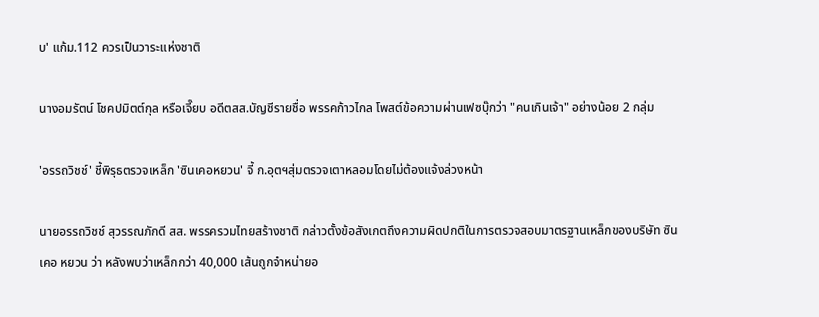บ' แก้ม.112 ควรเป็นวาระแห่งชาติ

นางอมรัตน์ โชคปมิตต์กุล หรือเจี๊ยบ อดีตสส.บัญชีรายชื่อ พรรคก้าวไกล โพสต์ข้อความผ่านเฟซบุ๊กว่า "คนเกินเจ้า" อย่างน้อย 2 กลุ่ม

'อรรถวิชช์' ชี้พิรุธตรวจเหล็ก 'ซินเคอหยวน' จี้ ก.อุตฯสุ่มตรวจเตาหลอมโดยไม่ต้องแจ้งล่วงหน้า

นายอรรถวิชช์ สุวรรณภักดี สส. พรรครวมไทยสร้างชาติ กล่าวตั้งข้อสังเกตถึงความผิดปกติในการตรวจสอบมาตรฐานเหล็กของบริษัท ซิน เคอ หยวน ว่า หลังพบว่าเหล็กกว่า 40,000 เส้นถูกจำหน่ายอ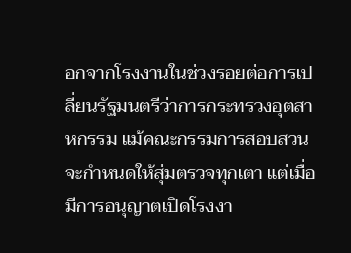อกจากโรงงานในช่วงรอยต่อการเปลี่ยนรัฐมนตรีว่าการกระทรวงอุตสาหกรรม แม้คณะกรรมการสอบสวนจะกำหนดให้สุ่มตรวจทุกเตา แต่เมื่อมีการอนุญาตเปิดโรงงา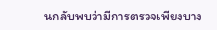นกลับพบว่ามีการตรวจเพียงบาง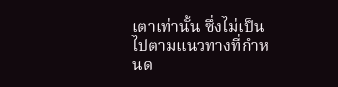เตาเท่านั้น ซึ่งไม่เป็นไปตามแนวทางที่กำหนด